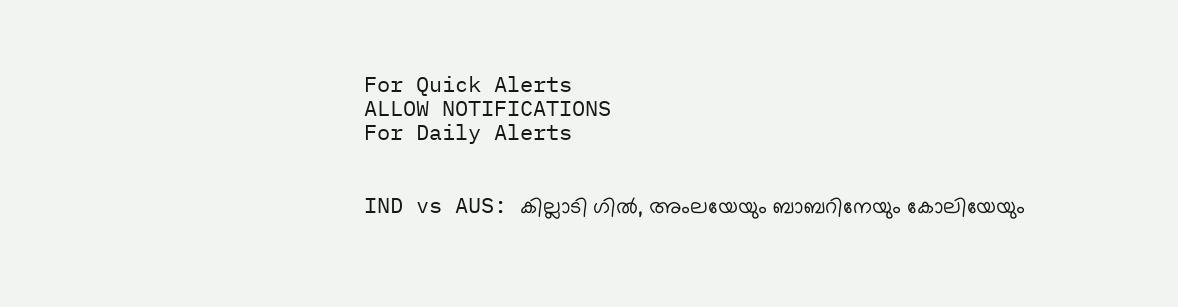For Quick Alerts
ALLOW NOTIFICATIONS
For Daily Alerts


IND vs AUS: കില്ലാടി ഗില്‍, അംലയേയും ബാബറിനേയും കോലിയേയും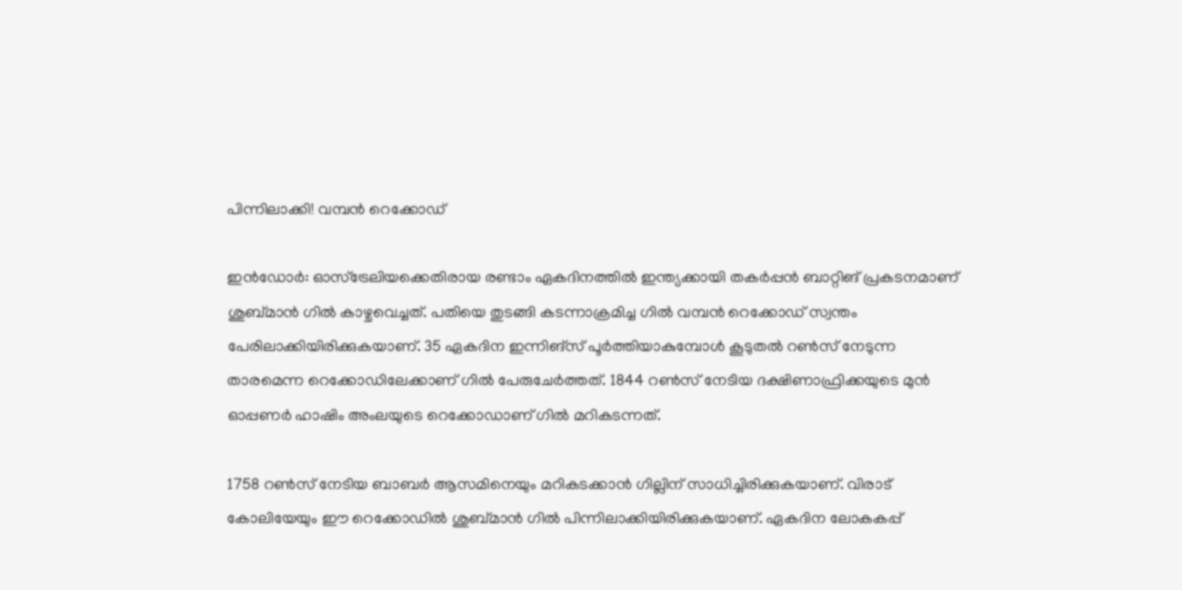പിന്നിലാക്കി! വമ്പന്‍ റെക്കോഡ്

ഇന്‍ഡോര്‍: ഓസ്‌ട്രേലിയക്കെതിരായ രണ്ടാം ഏകദിനത്തില്‍ ഇന്ത്യക്കായി തകര്‍പ്പന്‍ ബാറ്റിങ് പ്രകടനമാണ് ശുബ്മാന്‍ ഗില്‍ കാഴ്ചവെച്ചത്. പതിയെ തുടങ്ങി കടന്നാക്രമിച്ച ഗില്‍ വമ്പന്‍ റെക്കോഡ് സ്വന്തം പേരിലാക്കിയിരിക്കുകയാണ്. 35 ഏകദിന ഇന്നിങ്‌സ് പൂര്‍ത്തിയാകുമ്പോള്‍ കൂടുതല്‍ റണ്‍സ് നേടുന്ന താരമെന്ന റെക്കോഡിലേക്കാണ് ഗില്‍ പേരുചേര്‍ത്തത്. 1844 റണ്‍സ് നേടിയ ദക്ഷിണാഫ്രിക്കയുടെ മുന്‍ ഓപ്പണര്‍ ഹാഷിം അംലയുടെ റെക്കോഡാണ് ഗില്‍ മറികടന്നത്.

1758 റണ്‍സ് നേടിയ ബാബര്‍ ആസമിനെയും മറികടക്കാന്‍ ഗില്ലിന് സാധിച്ചിരിക്കുകയാണ്. വിരാട് കോലിയേയും ഈ റെക്കോഡില്‍ ശുബ്മാന്‍ ഗില്‍ പിന്നിലാക്കിയിരിക്കുകയാണ്. ഏകദിന ലോകകപ്പ്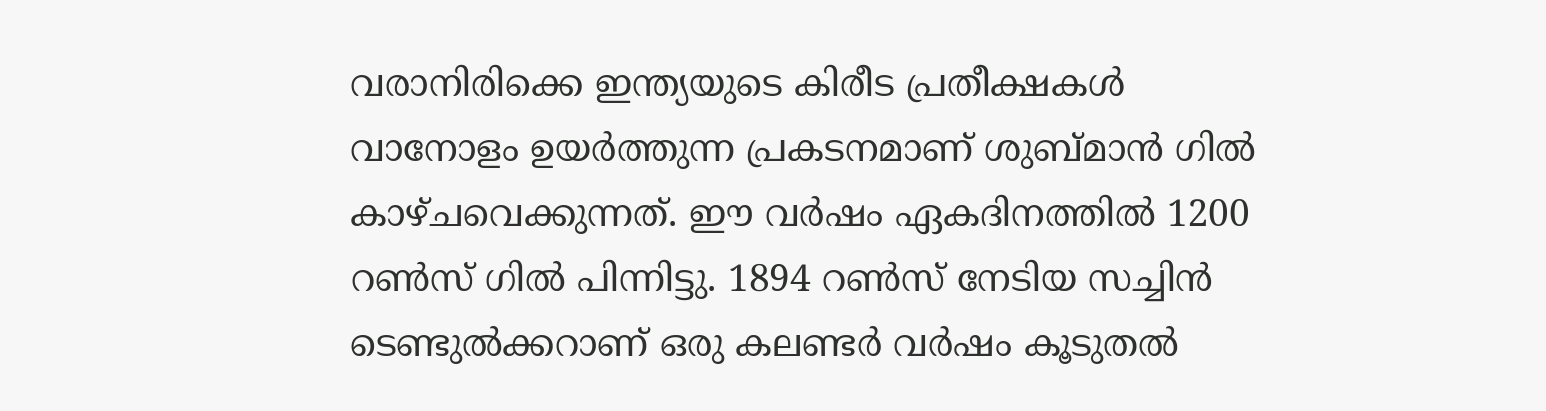വരാനിരിക്കെ ഇന്ത്യയുടെ കിരീട പ്രതീക്ഷകള്‍ വാനോളം ഉയര്‍ത്തുന്ന പ്രകടനമാണ് ശുബ്മാന്‍ ഗില്‍ കാഴ്ചവെക്കുന്നത്. ഈ വര്‍ഷം ഏകദിനത്തില്‍ 1200 റണ്‍സ് ഗില്‍ പിന്നിട്ടു. 1894 റണ്‍സ് നേടിയ സച്ചിന്‍ ടെണ്ടുല്‍ക്കറാണ് ഒരു കലണ്ടര്‍ വര്‍ഷം കൂടുതല്‍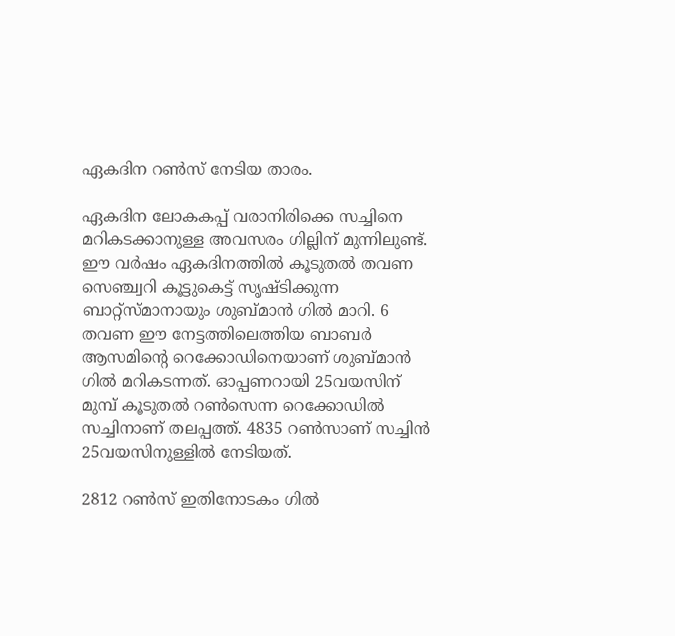ഏകദിന റണ്‍സ് നേടിയ താരം.

ഏകദിന ലോകകപ്പ് വരാനിരിക്കെ സച്ചിനെ മറികടക്കാനുള്ള അവസരം ഗില്ലിന് മുന്നിലുണ്ട്. ഈ വര്‍ഷം ഏകദിനത്തില്‍ കൂടുതല്‍ തവണ സെഞ്ച്വറി കൂട്ടുകെട്ട് സൃഷ്ടിക്കുന്ന ബാറ്റ്‌സ്മാനായും ശുബ്മാന്‍ ഗില്‍ മാറി. 6 തവണ ഈ നേട്ടത്തിലെത്തിയ ബാബര്‍ ആസമിന്റെ റെക്കോഡിനെയാണ് ശുബ്മാന്‍ ഗില്‍ മറികടന്നത്. ഓപ്പണറായി 25വയസിന് മുമ്പ് കൂടുതല്‍ റണ്‍സെന്ന റെക്കോഡില്‍ സച്ചിനാണ് തലപ്പത്ത്. 4835 റണ്‍സാണ് സച്ചിന്‍ 25വയസിനുള്ളില്‍ നേടിയത്.

2812 റണ്‍സ് ഇതിനോടകം ഗില്‍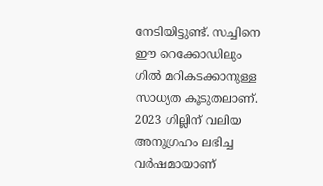നേടിയിട്ടുണ്ട്. സച്ചിനെ ഈ റെക്കോഡിലും ഗില്‍ മറികടക്കാനുള്ള സാധ്യത കൂടുതലാണ്. 2023 ഗില്ലിന് വലിയ അനുഗ്രഹം ലഭിച്ച വര്‍ഷമായാണ്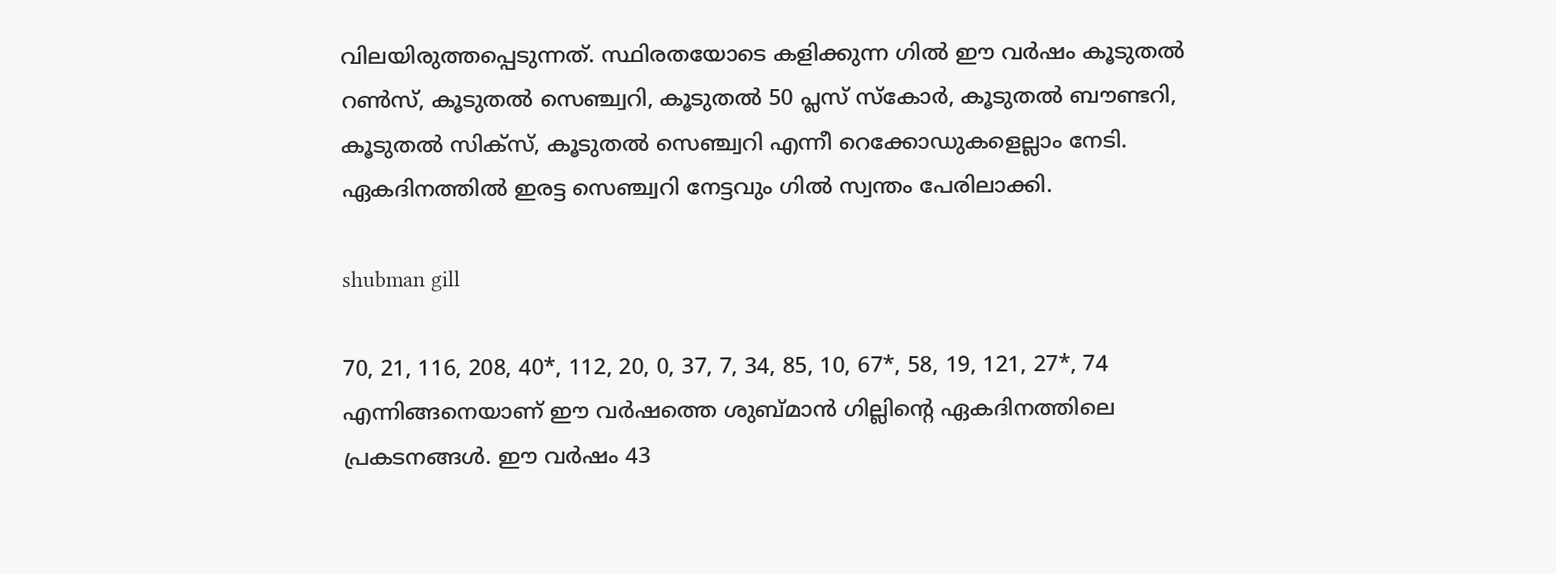വിലയിരുത്തപ്പെടുന്നത്. സ്ഥിരതയോടെ കളിക്കുന്ന ഗില്‍ ഈ വര്‍ഷം കൂടുതല്‍ റണ്‍സ്, കൂടുതല്‍ സെഞ്ച്വറി, കൂടുതല്‍ 50 പ്ലസ് സ്‌കോര്‍, കൂടുതല്‍ ബൗണ്ടറി, കൂടുതല്‍ സിക്‌സ്, കൂടുതല്‍ സെഞ്ച്വറി എന്നീ റെക്കോഡുകളെല്ലാം നേടി. ഏകദിനത്തില്‍ ഇരട്ട സെഞ്ച്വറി നേട്ടവും ഗില്‍ സ്വന്തം പേരിലാക്കി.

shubman gill

70, 21, 116, 208, 40*, 112, 20, 0, 37, 7, 34, 85, 10, 67*, 58, 19, 121, 27*, 74 എന്നിങ്ങനെയാണ് ഈ വര്‍ഷത്തെ ശുബ്മാന്‍ ഗില്ലിന്റെ ഏകദിനത്തിലെ പ്രകടനങ്ങള്‍. ഈ വര്‍ഷം 43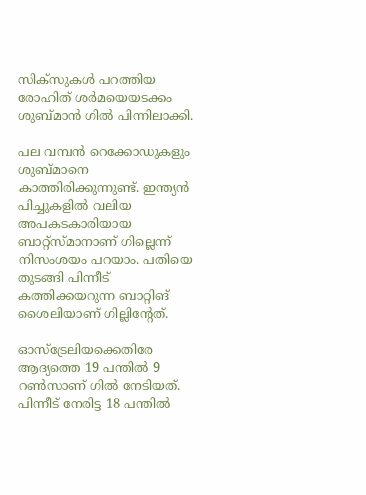സിക്‌സുകള്‍ പറത്തിയ രോഹിത് ശര്‍മയെയടക്കം ശുബ്മാന്‍ ഗില്‍ പിന്നിലാക്കി.

പല വമ്പന്‍ റെക്കോഡുകളും ശുബ്മാനെ കാത്തിരിക്കുന്നുണ്ട്. ഇന്ത്യന്‍ പിച്ചുകളില്‍ വലിയ അപകടകാരിയായ ബാറ്റ്‌സ്മാനാണ് ഗില്ലെന്ന് നിസംശയം പറയാം. പതിയെ തുടങ്ങി പിന്നീട് കത്തിക്കയറുന്ന ബാറ്റിങ് ശൈലിയാണ് ഗില്ലിന്റേത്.

ഓസ്‌ട്രേലിയക്കെതിരേ ആദ്യത്തെ 19 പന്തില്‍ 9 റണ്‍സാണ് ഗില്‍ നേടിയത്. പിന്നീട് നേരിട്ട 18 പന്തില്‍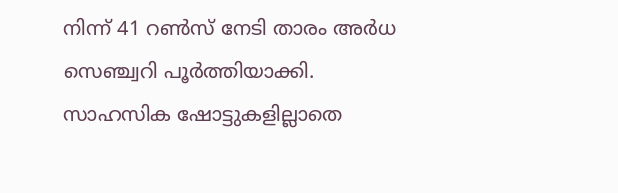നിന്ന് 41 റണ്‍സ് നേടി താരം അര്‍ധ സെഞ്ച്വറി പൂര്‍ത്തിയാക്കി. സാഹസിക ഷോട്ടുകളില്ലാതെ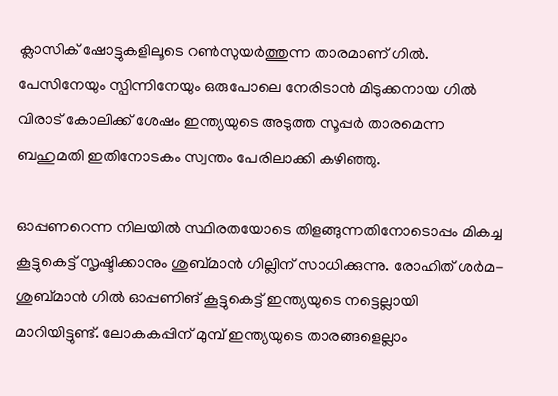ക്ലാസിക് ഷോട്ടുകളിലൂടെ റണ്‍സുയര്‍ത്തുന്ന താരമാണ് ഗില്‍. പേസിനേയും സ്പിന്നിനേയും ഒരുപോലെ നേരിടാന്‍ മിടുക്കനായ ഗില്‍ വിരാട് കോലിക്ക് ശേഷം ഇന്ത്യയുടെ അടുത്ത സൂപ്പര്‍ താരമെന്ന ബഹുമതി ഇതിനോടകം സ്വന്തം പേരിലാക്കി കഴിഞ്ഞു.

ഓപ്പണറെന്ന നിലയില്‍ സ്ഥിരതയോടെ തിളങ്ങുന്നതിനോടൊപ്പം മികച്ച കൂട്ടുകെട്ട് സൃഷ്ടിക്കാനും ശുബ്മാന്‍ ഗില്ലിന് സാധിക്കുന്നു. രോഹിത് ശര്‍മ-ശുബ്മാന്‍ ഗില്‍ ഓപ്പണിങ് കൂട്ടുകെട്ട് ഇന്ത്യയുടെ നട്ടെല്ലായി മാറിയിട്ടുണ്ട്. ലോകകപ്പിന് മുമ്പ് ഇന്ത്യയുടെ താരങ്ങളെല്ലാം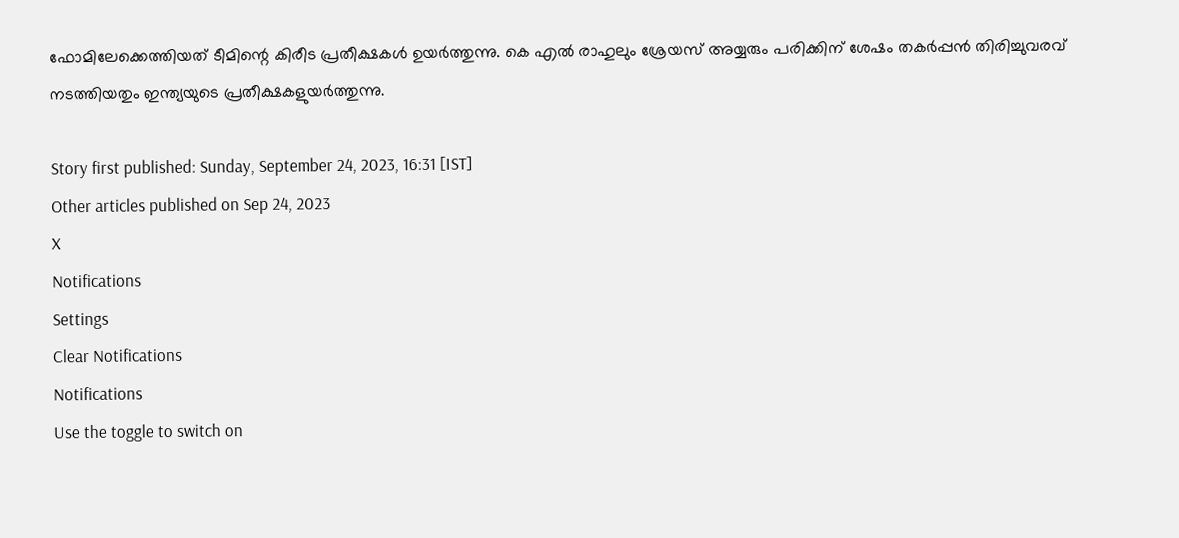ഫോമിലേക്കെത്തിയത് ടീമിന്റെ കിരീട പ്രതീക്ഷകള്‍ ഉയര്‍ത്തുന്നു. കെ എല്‍ രാഹുലും ശ്രേയസ് അയ്യരും പരിക്കിന് ശേഷം തകര്‍പ്പന്‍ തിരിച്ചുവരവ് നടത്തിയതും ഇന്ത്യയുടെ പ്രതീക്ഷകളുയര്‍ത്തുന്നു.

Story first published: Sunday, September 24, 2023, 16:31 [IST]
Other articles published on Sep 24, 2023
X
Notifications
Settings
Clear Notifications
Notifications
Use the toggle to switch on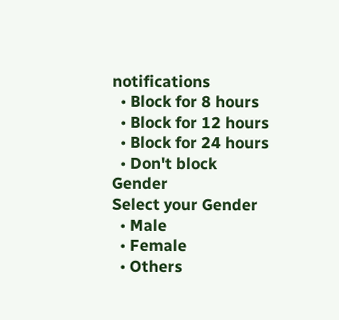notifications
  • Block for 8 hours
  • Block for 12 hours
  • Block for 24 hours
  • Don't block
Gender
Select your Gender
  • Male
  • Female
  • Others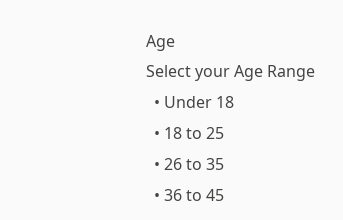Age
Select your Age Range
  • Under 18
  • 18 to 25
  • 26 to 35
  • 36 to 45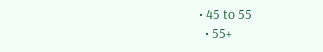• 45 to 55
  • 55+